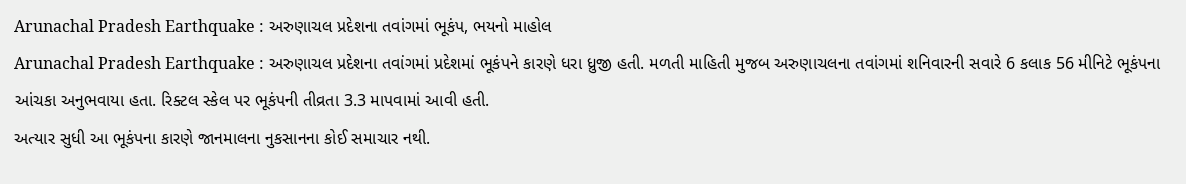Arunachal Pradesh Earthquake : અરુણાચલ પ્રદેશના તવાંગમાં ભૂકંપ, ભયનો માહોલ
Arunachal Pradesh Earthquake : અરુણાચલ પ્રદેશના તવાંગમાં પ્રદેશમાં ભૂકંપને કારણે ધરા ધ્રુજી હતી. મળતી માહિતી મુજબ અરુણાચલના તવાંગમાં શનિવારની સવારે 6 કલાક 56 મીનિટે ભૂકંપના આંચકા અનુભવાયા હતા. રિક્ટલ સ્કેલ પર ભૂકંપની તીવ્રતા 3.3 માપવામાં આવી હતી.
અત્યાર સુધી આ ભૂકંપના કારણે જાનમાલના નુકસાનના કોઈ સમાચાર નથી.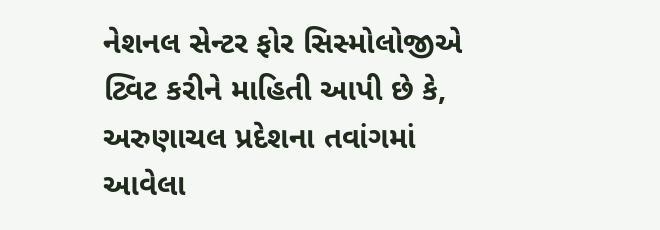નેશનલ સેન્ટર ફોર સિસ્મોલોજીએ ટ્વિટ કરીને માહિતી આપી છે કે, અરુણાચલ પ્રદેશના તવાંગમાં આવેલા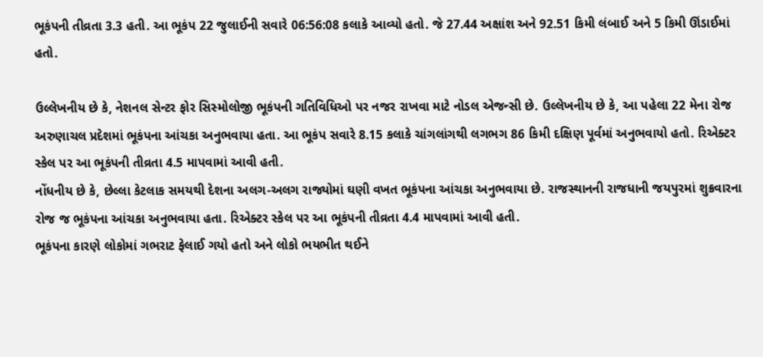ભૂકંપની તીવ્રતા 3.3 હતી. આ ભૂકંપ 22 જુલાઈની સવારે 06:56:08 કલાકે આવ્યો હતો. જે 27.44 અક્ષાંશ અને 92.51 કિમી લંબાઈ અને 5 કિમી ઊંડાઈમાં હતો.

ઉલ્લેખનીય છે કે, નેશનલ સેન્ટર ફોર સિસ્મોલોજી ભૂકંપની ગતિવિધિઓ પર નજર રાખવા માટે નોડલ એજન્સી છે. ઉલ્લેખનીય છે કે, આ પહેલા 22 મેના રોજ અરુણાચલ પ્રદેશમાં ભૂકંપના આંચકા અનુભવાયા હતા. આ ભૂકંપ સવારે 8.15 કલાકે ચાંગલાંગથી લગભગ 86 કિમી દક્ષિણ પૂર્વમાં અનુભવાયો હતો. રિએક્ટર સ્કેલ પર આ ભૂકંપની તીવ્રતા 4.5 માપવામાં આવી હતી.
નોંધનીય છે કે, છેલ્લા કેટલાક સમયથી દેશના અલગ-અલગ રાજ્યોમાં ઘણી વખત ભૂકંપના આંચકા અનુભવાયા છે. રાજસ્થાનની રાજધાની જયપુરમાં શુક્રવારના રોજ જ ભૂકંપના આંચકા અનુભવાયા હતા. રિએક્ટર સ્કેલ પર આ ભૂકંપની તીવ્રતા 4.4 માપવામાં આવી હતી.
ભૂકંપના કારણે લોકોમાં ગભરાટ ફેલાઈ ગયો હતો અને લોકો ભયભીત થઈને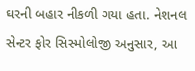ઘરની બહાર નીકળી ગયા હતા. નેશનલ સેન્ટર ફોર સિસ્મોલોજી અનુસાર, આ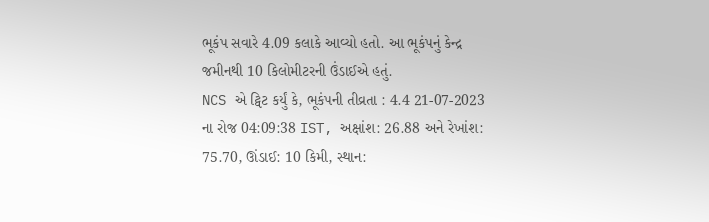ભૂકંપ સવારે 4.09 કલાકે આવ્યો હતો. આ ભૂકંપનું કેન્દ્ર જમીનથી 10 કિલોમીટરની ઉંડાઈએ હતું.
NCS એ ટ્વિટ કર્યું કે, ભૂકંપની તીવ્રતા : 4.4 21-07-2023 ના રોજ 04:09:38 IST, અક્ષાંશ: 26.88 અને રેખાંશ: 75.70, ઊંડાઈ: 10 કિમી, સ્થાન: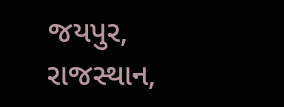જયપુર, રાજસ્થાન,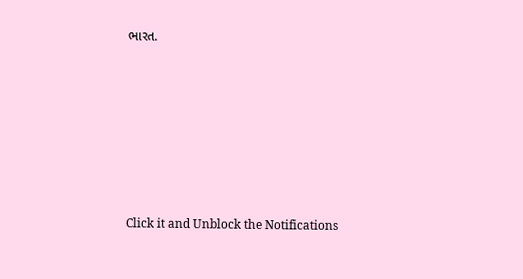ભારત.












Click it and Unblock the Notifications